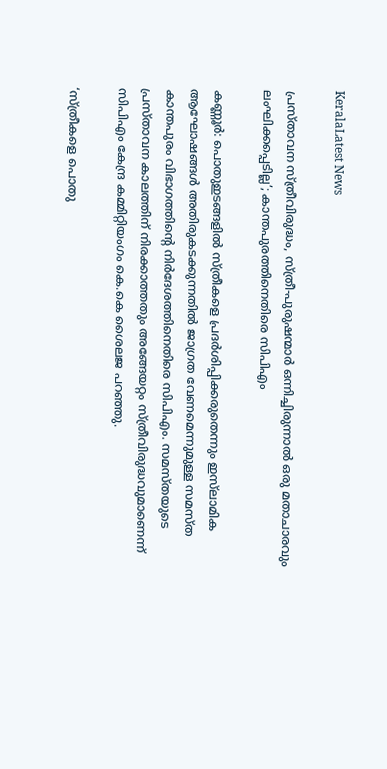KeralaLatest News

പ്രസ്താവന സ്ത്രീവിരുദ്ധം, സ്ത്രീ-പുരുഷന്മാര്‍ ഒന്നിച്ചിരുന്നാല്‍ ഒരു മതാചാരവും ലംഘിക്കപ്പെടില്ല’; കാന്തപുരത്തിനെതിരെ സിപിഎം

കണ്ണൂര്‍: പൊതുഇടങ്ങളില്‍ സ്ത്രീകളെ പ്രദര്‍ശിപ്പിക്കരുതെന്നും ഇസ്‌ലാമിക ആഘോഷങ്ങള്‍ അതിരുകടക്കുന്നതില്‍ ജാഗ്രത വേണമെന്നുമുള്ള സമസ്ത കാന്തപുരം വിഭാഗത്തിന്റെ നിര്‍ദേശത്തിനെതിരെ സിപിഎം. സമസ്തയുടെ പ്രസ്താവന കാലത്തിന് നിരക്കാത്തതും അങ്ങേയറ്റം സ്ത്രീവിരുദ്ധവുമാണെന്ന് സിപിഎം കേന്ദ്ര കമ്മിറ്റിയംഗം കെ.കെ ശൈലജ പറഞ്ഞു.

‘സ്ത്രീകളെ പൊതു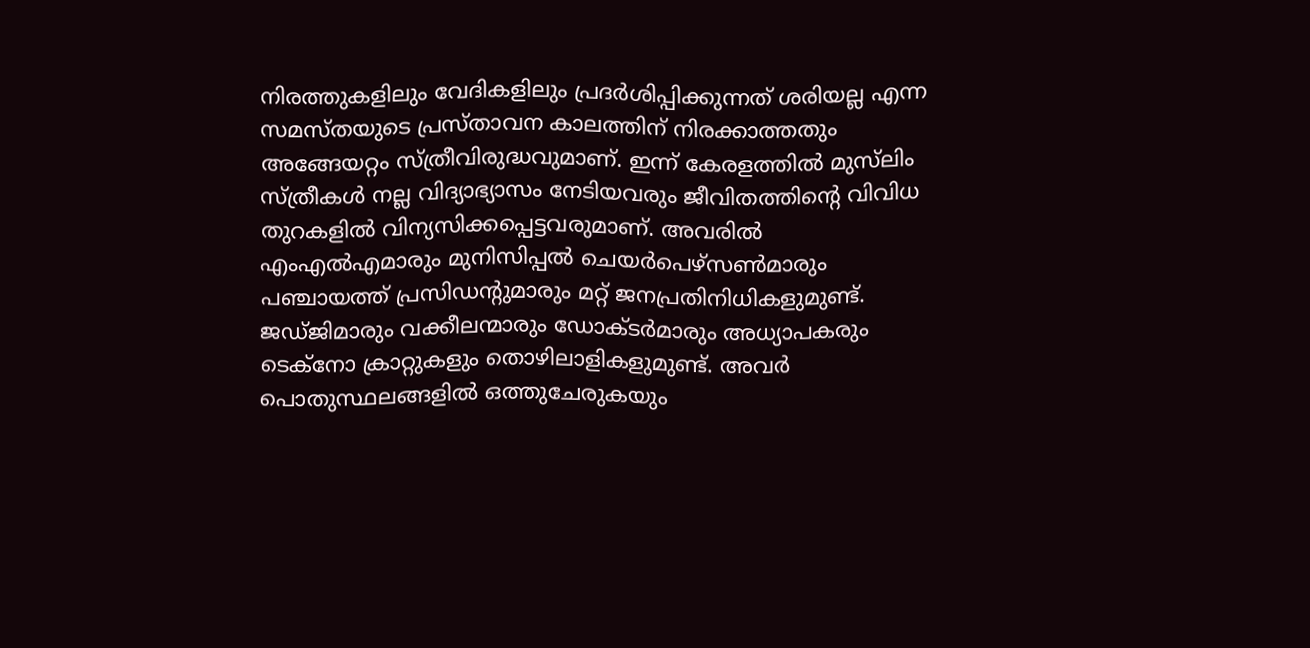നിരത്തുകളിലും വേദികളിലും പ്രദര്‍ശിപ്പിക്കുന്നത് ശരിയല്ല എന്ന സമസ്തയുടെ പ്രസ്താവന കാലത്തിന് നിരക്കാത്തതും അങ്ങേയറ്റം സ്ത്രീവിരുദ്ധവുമാണ്. ഇന്ന് കേരളത്തില്‍ മുസ്‌ലിം സ്ത്രീകള്‍ നല്ല വിദ്യാഭ്യാസം നേടിയവരും ജീവിതത്തിന്റെ വിവിധ തുറകളില്‍ വിന്യസിക്കപ്പെട്ടവരുമാണ്. അവരില്‍ എംഎല്‍എമാരും മുനിസിപ്പല്‍ ചെയര്‍പെഴ്‌സണ്‍മാരും പഞ്ചായത്ത് പ്രസിഡന്റുമാരും മറ്റ് ജനപ്രതിനിധികളുമുണ്ട്. ജഡ്ജിമാരും വക്കീലന്മാരും ഡോക്ടര്‍മാരും അധ്യാപകരും ടെക്നോ ക്രാറ്റുകളും തൊഴിലാളികളുമുണ്ട്. അവര്‍ പൊതുസ്ഥലങ്ങളില്‍ ഒത്തുചേരുകയും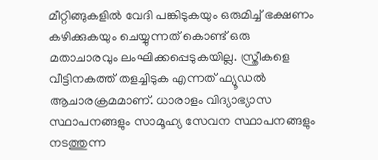മീറ്റിങ്ങുകളില്‍ വേദി പങ്കിടുകയും ഒരുമിച്ച് ഭക്ഷണം കഴിക്കുകയും ചെയ്യുന്നത് കൊണ്ട് ഒരു മതാചാരവും ലംഘിക്കപ്പെടുകയില്ല. സ്ത്രീകളെ വീട്ടിനകത്ത് തളച്ചിടുക എന്നത് ഫ്യൂഡല്‍ ആചാരക്രമമാണ്. ധാരാളം വിദ്യാഭ്യാസ സ്ഥാപനങ്ങളും സാമൂഹ്യ സേവന സ്ഥാപനങ്ങളും നടത്തുന്ന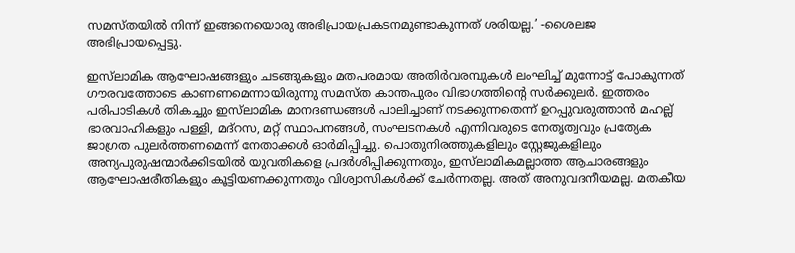സമസ്തയില്‍ നിന്ന് ഇങ്ങനെയൊരു അഭിപ്രായപ്രകടനമുണ്ടാകുന്നത് ശരിയല്ല.’ -ശൈലജ അഭിപ്രായപ്പെട്ടു.

ഇസ്‌ലാമിക ആഘോഷങ്ങളും ചടങ്ങുകളും മതപരമായ അതിര്‍വരമ്പുകള്‍ ലംഘിച്ച് മുന്നോട്ട് പോകുന്നത് ഗൗരവത്തോടെ കാണണമെന്നായിരുന്നു സമസ്ത കാന്തപുരം വിഭാഗത്തിന്റെ സര്‍ക്കുലര്‍. ഇത്തരം പരിപാടികള്‍ തികച്ചും ഇസ്‌ലാമിക മാനദണ്ഡങ്ങള്‍ പാലിച്ചാണ് നടക്കുന്നതെന്ന് ഉറപ്പുവരുത്താന്‍ മഹല്ല് ഭാരവാഹികളും പള്ളി, മദ്റസ, മറ്റ് സ്ഥാപനങ്ങള്‍, സംഘടനകള്‍ എന്നിവരുടെ നേതൃത്വവും പ്രത്യേക ജാഗ്രത പുലര്‍ത്തണമെന്ന് നേതാക്കള്‍ ഓര്‍മിപ്പിച്ചു. പൊതുനിരത്തുകളിലും സ്റ്റേജുകളിലും അന്യപുരുഷന്മാര്‍ക്കിടയില്‍ യുവതികളെ പ്രദര്‍ശിപ്പിക്കുന്നതും, ഇസ്‌ലാമികമല്ലാത്ത ആചാരങ്ങളും ആഘോഷരീതികളും കൂട്ടിയണക്കുന്നതും വിശ്വാസികള്‍ക്ക് ചേര്‍ന്നതല്ല. അത് അനുവദനീയമല്ല. മതകീയ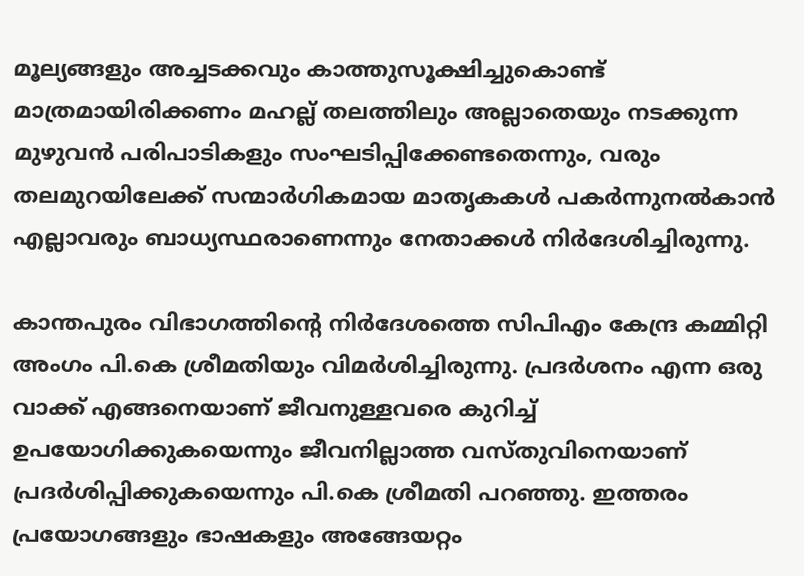മൂല്യങ്ങളും അച്ചടക്കവും കാത്തുസൂക്ഷിച്ചുകൊണ്ട് മാത്രമായിരിക്കണം മഹല്ല് തലത്തിലും അല്ലാതെയും നടക്കുന്ന മുഴുവന്‍ പരിപാടികളും സംഘടിപ്പിക്കേണ്ടതെന്നും, വരും തലമുറയിലേക്ക് സന്മാര്‍ഗികമായ മാതൃകകള്‍ പകര്‍ന്നുനല്‍കാന്‍ എല്ലാവരും ബാധ്യസ്ഥരാണെന്നും നേതാക്കള്‍ നിര്‍ദേശിച്ചിരുന്നു.

കാന്തപുരം വിഭാഗത്തിന്റെ നിര്‍ദേശത്തെ സിപിഎം കേന്ദ്ര കമ്മിറ്റി അംഗം പി.കെ ശ്രീമതിയും വിമര്‍ശിച്ചിരുന്നു. പ്രദര്‍ശനം എന്ന ഒരു വാക്ക് എങ്ങനെയാണ് ജീവനുള്ളവരെ കുറിച്ച് ഉപയോഗിക്കുകയെന്നും ജീവനില്ലാത്ത വസ്തുവിനെയാണ് പ്രദര്‍ശിപ്പിക്കുകയെന്നും പി.കെ ശ്രീമതി പറഞ്ഞു. ഇത്തരം പ്രയോഗങ്ങളും ഭാഷകളും അങ്ങേയറ്റം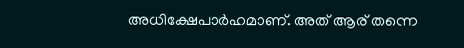അധിക്ഷേപാര്‍ഹമാണ്. അത് ആര് തന്നെ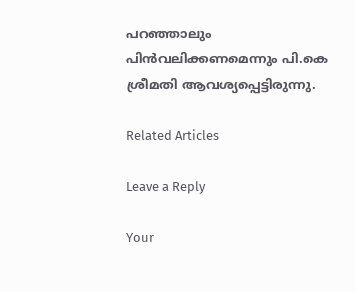പറഞ്ഞാലും പിന്‍വലിക്കണമെന്നും പി.കെ ശ്രീമതി ആവശ്യപ്പെട്ടിരുന്നു.

Related Articles

Leave a Reply

Your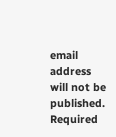email address will not be published. Required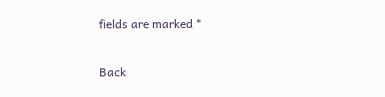fields are marked *

Back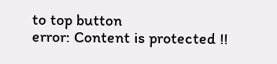to top button
error: Content is protected !!